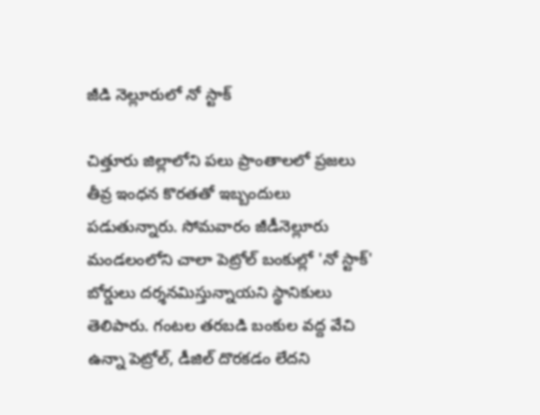జీడి నెల్లూరులో నో స్టాక్

చిత్తూరు జిల్లాలోని పలు ప్రాంతాలలో ప్రజలు తీవ్ర ఇంధన కొరతతో ఇబ్బందులు పడుతున్నారు. సోమవారం జీడీనెల్లూరు మండలంలోని చాలా పెట్రోల్ బంకుల్లో 'నో స్టాక్' బోర్డులు దర్శనమిస్తున్నాయని స్థానికులు తెలిపారు. గంటల తరబడి బంకుల వద్ద వేచి ఉన్నా పెట్రోల్, డీజిల్ దొరకడం లేదని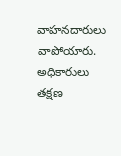వాహనదారులు వాపోయారు. అధికారులు తక్షణ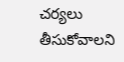చర్యలు తీసుకోవాలని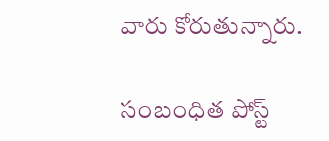వారు కోరుతున్నారు.

సంబంధిత పోస్ట్